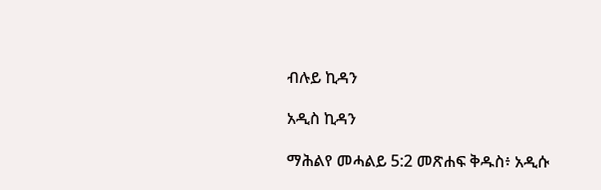ብሉይ ኪዳን

አዲስ ኪዳን

ማሕልየ መሓልይ 5:2 መጽሐፍ ቅዱስ፥ አዲሱ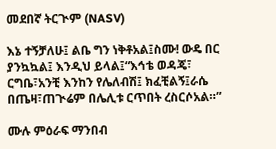መደበኛ ትርጒም (NASV)

እኔ ተኝቻለሁ፤ ልቤ ግን ነቅቶአል፤ስሙ! ውዴ በር ያንኳኳል፤ እንዲህ ይላል፤“እኅቴ ወዳጄ፣ ርግቤ፣አንቺ እንከን የሌለብሽ፤ ክፈቺልኝ፤ራሴ በጤዛ፣ጠጒሬም በሌሊቱ ርጥበት ረስርሶአል።”

ሙሉ ምዕራፍ ማንበብ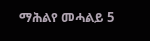ማሕልየ መሓልይ 5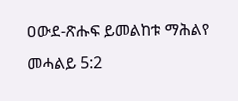ዐውደ-ጽሑፍ ይመልከቱ ማሕልየ መሓልይ 5:2